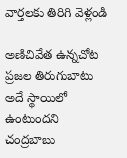వార్తలకు తిరిగి వెళ్లండి

అణిచివేత ఉన్నచోట ప్రజల తిరుగుబాటు అదే స్థాయిలో ఉంటుందని చంద్రబాబు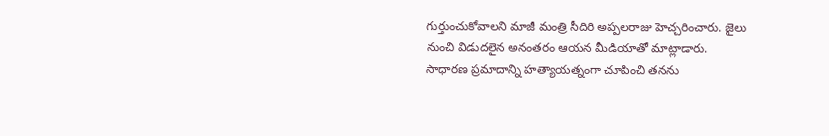గుర్తుంచుకోవాలని మాజీ మంత్రి సీదిరి అప్పలరాజు హెచ్చరించారు. జైలు నుంచి విడుదలైన అనంతరం ఆయన మీడియాతో మాట్లాడారు.
సాధారణ ప్రమాదాన్ని హత్యాయత్నంగా చూపించి తనను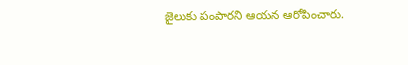జైలుకు పంపారని ఆయన ఆరోపించారు.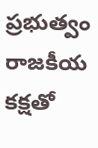ప్రభుత్వం రాజకీయ కక్షతో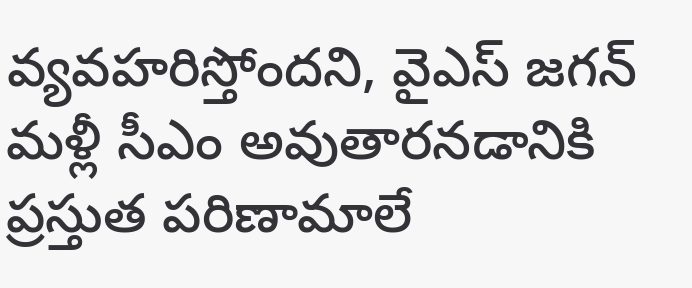వ్యవహరిస్తోందని, వైఎస్ జగన్ మళ్లీ సీఎం అవుతారనడానికి ప్రస్తుత పరిణామాలే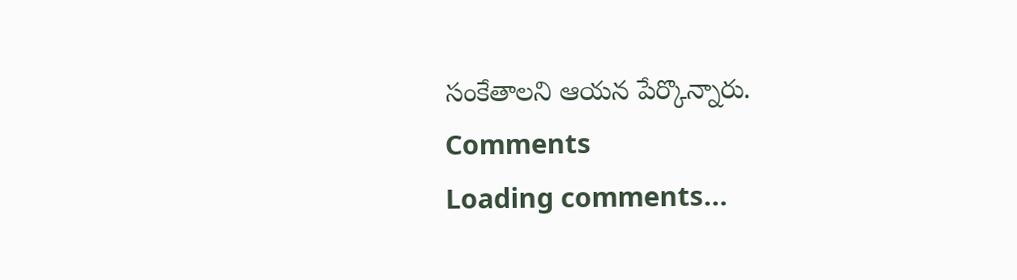సంకేతాలని ఆయన పేర్కొన్నారు.
Comments
Loading comments...